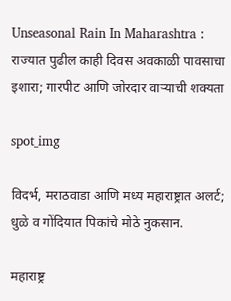Unseasonal Rain In Maharashtra : राज्यात पुढील काही दिवस अवकाळी पावसाचा इशारा; गारपीट आणि जोरदार वाऱ्याची शक्यता

spot_img

विदर्भ, मराठवाडा आणि मध्य महाराष्ट्रात अलर्ट; धुळे व गोंदियात पिकांचे मोठे नुकसान.

महाराष्ट्र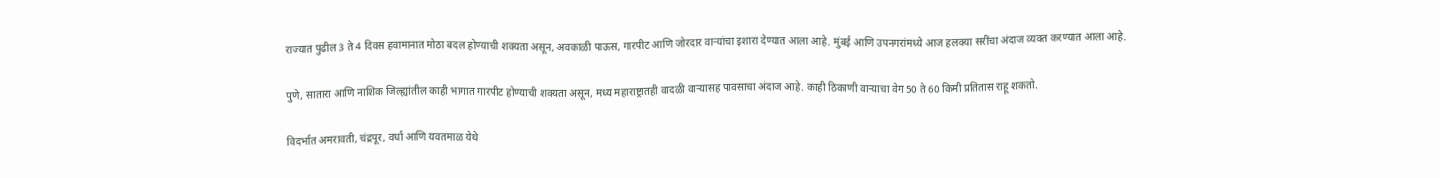राज्यात पुढील 3 ते 4 दिवस हवामानात मोठा बदल होण्याची शक्यता असून, अवकाळी पाऊस, गारपीट आणि जोरदार वाऱ्यांचा इशारा देण्यात आला आहे. मुंबई आणि उपनगरांमध्ये आज हलक्या सरींचा अंदाज व्यक्त करण्यात आला आहे.

पुणे, सातारा आणि नाशिक जिल्ह्यांतील काही भागात गारपीट होण्याची शक्यता असून, मध्य महाराष्ट्रातही वादळी वाऱ्यासह पावसाचा अंदाज आहे. काही ठिकाणी वाऱ्याचा वेग 50 ते 60 किमी प्रतितास राहू शकतो.

विदर्भात अमरावती, चंद्रपूर, वर्धा आणि यवतमाळ येथे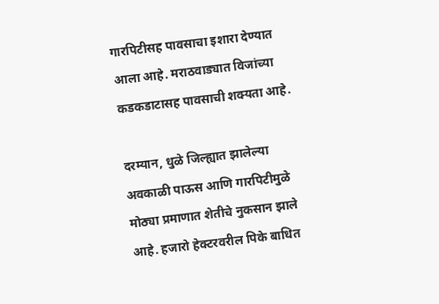गारपिटीसह पावसाचा इशारा देण्यात आला आहे. मराठवाड्यात विजांच्या कडकडाटासह पावसाची शक्यता आहे.

दरम्यान, धुळे जिल्ह्यात झालेल्या अवकाळी पाऊस आणि गारपिटीमुळे मोठ्या प्रमाणात शेतीचे नुकसान झाले आहे. हजारो हेक्टरवरील पिके बाधित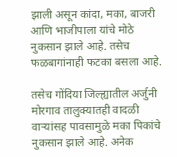झाली असून कांदा, मका, बाजरी आणि भाजीपाला यांचे मोठे नुकसान झाले आहे. तसेच फळबागांनाही फटका बसला आहे.

तसेच गोंदिया जिल्ह्यातील अर्जुनी मोरगाव तालुक्यातही वादळी वाऱ्यांसह पावसामुळे मका पिकांचे नुकसान झाले आहे. अनेक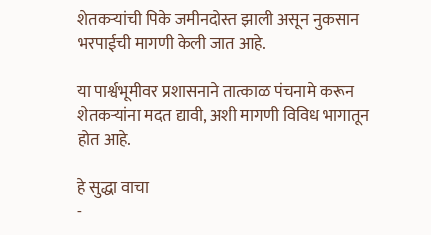शेतकऱ्यांची पिके जमीनदोस्त झाली असून नुकसान भरपाईची मागणी केली जात आहे.

या पार्श्वभूमीवर प्रशासनाने तात्काळ पंचनामे करून शेतकऱ्यांना मदत द्यावी, अशी मागणी विविध भागातून होत आहे.

हे सुद्धा वाचा
-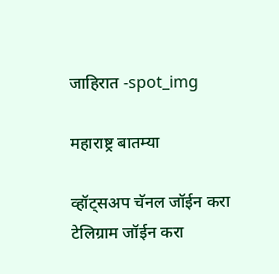जाहिरात -spot_img

महाराष्ट्र बातम्या

व्हॉट्सअप चॅनल जॉईन करा
टेलिग्राम जॉईन करा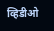व्हिडीओ